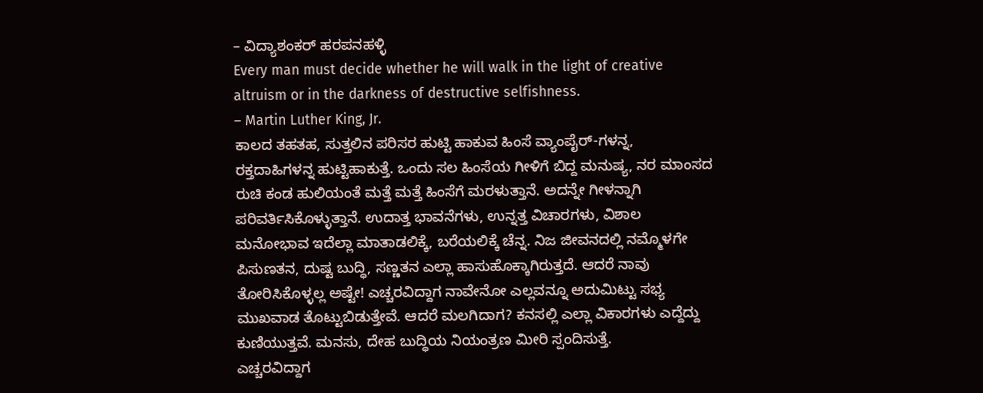– ವಿದ್ಯಾಶಂಕರ್ ಹರಪನಹಳ್ಳಿ
Every man must decide whether he will walk in the light of creative altruism or in the darkness of destructive selfishness.
– Martin Luther King, Jr.
ಕಾಲದ ತಹತಹ, ಸುತ್ತಲಿನ ಪರಿಸರ ಹುಟ್ಟಿ ಹಾಕುವ ಹಿಂಸೆ ವ್ಯಾಂಪೈರ್-ಗಳನ್ನ, ರಕ್ತದಾಹಿಗಳನ್ನ ಹುಟ್ಟಿಹಾಕುತ್ತೆ. ಒಂದು ಸಲ ಹಿಂಸೆಯ ಗೀಳಿಗೆ ಬಿದ್ದ ಮನುಷ್ಯ, ನರ ಮಾಂಸದ ರುಚಿ ಕಂಡ ಹುಲಿಯಂತೆ ಮತ್ತೆ ಮತ್ತೆ ಹಿಂಸೆಗೆ ಮರಳುತ್ತಾನೆ. ಅದನ್ನೇ ಗೀಳನ್ನಾಗಿ ಪರಿವರ್ತಿಸಿಕೊಳ್ಳುತ್ತಾನೆ. ಉದಾತ್ತ ಭಾವನೆಗಳು, ಉನ್ನತ್ತ ವಿಚಾರಗಳು, ವಿಶಾಲ ಮನೋಭಾವ ಇದೆಲ್ಲಾ ಮಾತಾಡಲಿಕ್ಕೆ, ಬರೆಯಲಿಕ್ಕೆ ಚೆನ್ನ. ನಿಜ ಜೀವನದಲ್ಲಿ ನಮ್ಮೊಳಗೇ ಪಿಸುಣತನ, ದುಷ್ಟ ಬುದ್ಧಿ, ಸಣ್ಣತನ ಎಲ್ಲಾ ಹಾಸುಹೊಕ್ಕಾಗಿರುತ್ತದೆ. ಆದರೆ ನಾವು ತೋರಿಸಿಕೊಳ್ಳಲ್ಲ ಅಷ್ಟೇ! ಎಚ್ಚರವಿದ್ದಾಗ ನಾವೇನೋ ಎಲ್ಲವನ್ನೂ ಅದುಮಿಟ್ಟು ಸಭ್ಯ ಮುಖವಾಡ ತೊಟ್ಟುಬಿಡುತ್ತೇವೆ. ಆದರೆ ಮಲಗಿದಾಗ? ಕನಸಲ್ಲಿ ಎಲ್ಲಾ ವಿಕಾರಗಳು ಎದ್ದೆದ್ದು ಕುಣಿಯುತ್ತವೆ. ಮನಸು, ದೇಹ ಬುದ್ಧಿಯ ನಿಯಂತ್ರಣ ಮೀರಿ ಸ್ಪಂದಿಸುತ್ತೆ.
ಎಚ್ಚರವಿದ್ದಾಗ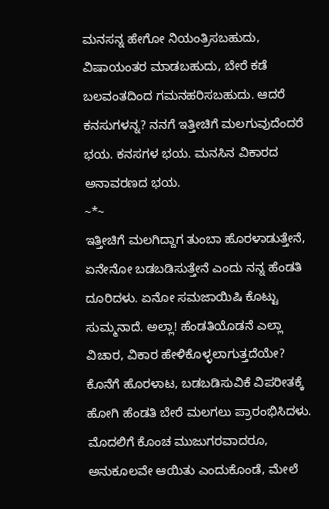ಮನಸನ್ನ ಹೇಗೋ ನಿಯಂತ್ರಿಸಬಹುದು, ವಿಷಾಯಂತರ ಮಾಡಬಹುದು, ಬೇರೆ ಕಡೆ ಬಲವಂತದಿಂದ ಗಮನಹರಿಸಬಹುದು. ಆದರೆ ಕನಸುಗಳನ್ನ? ನನಗೆ ಇತ್ತೀಚಿಗೆ ಮಲಗುವುದೆಂದರೆ ಭಯ. ಕನಸಗಳ ಭಯ. ಮನಸಿನ ವಿಕಾರದ ಅನಾವರಣದ ಭಯ.
~*~
ಇತ್ತೀಚಿಗೆ ಮಲಗಿದ್ದಾಗ ತುಂಬಾ ಹೊರಳಾಡುತ್ತೇನೆ, ಏನೇನೋ ಬಡಬಡಿಸುತ್ತೇನೆ ಎಂದು ನನ್ನ ಹೆಂಡತಿ ದೂರಿದಳು. ಏನೋ ಸಮಜಾಯಿಷಿ ಕೊಟ್ಟು ಸುಮ್ಮನಾದೆ. ಅಲ್ಲಾ! ಹೆಂಡತಿಯೊಡನೆ ಎಲ್ಲಾ ವಿಚಾರ, ವಿಕಾರ ಹೇಳಿಕೊಳ್ಳಲಾಗುತ್ತದೆಯೇ? ಕೊನೆಗೆ ಹೊರಳಾಟ, ಬಡಬಡಿಸುವಿಕೆ ವಿಪರೀತಕ್ಕೆ ಹೋಗಿ ಹೆಂಡತಿ ಬೇರೆ ಮಲಗಲು ಪ್ರಾರಂಭಿಸಿದಳು. ಮೊದಲಿಗೆ ಕೊಂಚ ಮುಜುಗರವಾದರೂ, ಅನುಕೂಲವೇ ಆಯಿತು ಎಂದುಕೊಂಡೆ, ಮೇಲೆ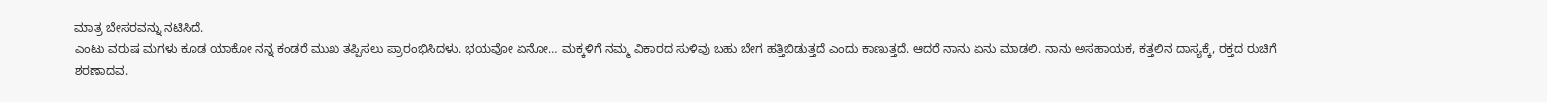ಮಾತ್ರ ಬೇಸರವನ್ನು ನಟಿಸಿದೆ.
ಎಂಟು ವರುಷ ಮಗಳು ಕೂಡ ಯಾಕೋ ನನ್ನ ಕಂಡರೆ ಮುಖ ತಪ್ಪಿಸಲು ಪ್ರಾರಂಭಿಸಿದಳು. ಭಯವೋ ಏನೋ… ಮಕ್ಕಳಿಗೆ ನಮ್ಮ ವಿಕಾರದ ಸುಳಿವು ಬಹು ಬೇಗ ಹತ್ತಿಬಿಡುತ್ತದೆ ಎಂದು ಕಾಣುತ್ತದೆ. ಆದರೆ ನಾನು ಏನು ಮಾಡಲಿ. ನಾನು ಅಸಹಾಯಕ, ಕತ್ತಲಿನ ದಾಸ್ಯಕ್ಕೆ, ರಕ್ತದ ರುಚಿಗೆ ಶರಣಾದವ.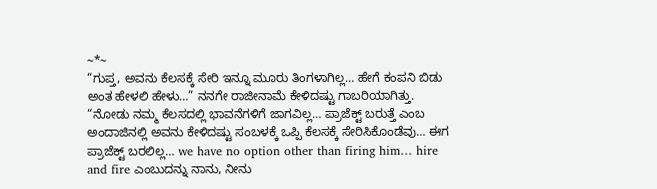~*~
“ಗುಪ್ತ, ಅವನು ಕೆಲಸಕ್ಕೆ ಸೇರಿ ಇನ್ನೂ ಮೂರು ತಿಂಗಳಾಗಿಲ್ಲ… ಹೇಗೆ ಕಂಪನಿ ಬಿಡು ಅಂತ ಹೇಳಲಿ ಹೇಳು…” ನನಗೇ ರಾಜೀನಾಮೆ ಕೇಳಿದಷ್ಟು ಗಾಬರಿಯಾಗಿತ್ತು.
“ನೋಡು ನಮ್ಮ ಕೆಲಸದಲ್ಲಿ ಭಾವನೆಗಳಿಗೆ ಜಾಗವಿಲ್ಲ… ಪ್ರಾಜೆಕ್ಟ್ ಬರುತ್ತೆ ಎಂಬ ಅಂದಾಜಿನಲ್ಲಿ ಅವನು ಕೇಳಿದಷ್ಟು ಸಂಬಳಕ್ಕೆ ಒಪ್ಪಿ ಕೆಲಸಕ್ಕೆ ಸೇರಿಸಿಕೊಂಡೆವು… ಈಗ ಪ್ರಾಜೆಕ್ಟ್ ಬರಲಿಲ್ಲ… we have no option other than firing him… hire and fire ಎಂಬುದನ್ನು ನಾನು, ನೀನು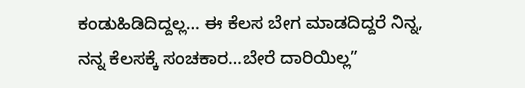ಕಂಡುಹಿಡಿದಿದ್ದಲ್ಲ… ಈ ಕೆಲಸ ಬೇಗ ಮಾಡದಿದ್ದರೆ ನಿನ್ನ, ನನ್ನ ಕೆಲಸಕ್ಕೆ ಸಂಚಕಾರ…ಬೇರೆ ದಾರಿಯಿಲ್ಲ”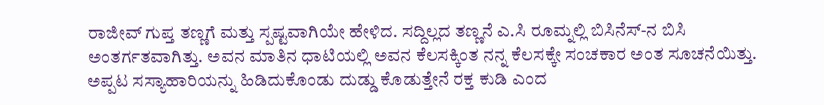ರಾಜೀವ್ ಗುಪ್ತ ತಣ್ಣಗೆ ಮತ್ತು ಸ್ಪಷ್ಟವಾಗಿಯೇ ಹೇಳಿದ. ಸದ್ದಿಲ್ಲದ ತಣ್ಣನೆ ಎ.ಸಿ ರೂಮ್ನಲ್ಲಿ ಬಿಸಿನೆಸ್-ನ ಬಿಸಿ ಅಂತರ್ಗತವಾಗಿತ್ತು. ಅವನ ಮಾತಿನ ಧಾಟಿಯಲ್ಲಿ ಅವನ ಕೆಲಸಕ್ಕಿಂತ ನನ್ನ ಕೆಲಸಕ್ಕೇ ಸಂಚಕಾರ ಅಂತ ಸೂಚನೆಯಿತ್ತು. ಅಪ್ಪಟ ಸಸ್ಯಾಹಾರಿಯನ್ನು ಹಿಡಿದುಕೊಂಡು ದುಡ್ಡು ಕೊಡುತ್ತೇನೆ ರಕ್ತ ಕುಡಿ ಎಂದ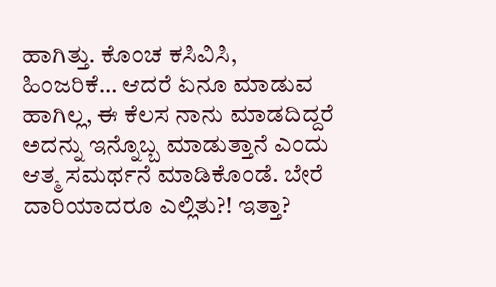ಹಾಗಿತ್ತು. ಕೊಂಚ ಕಸಿವಿಸಿ, ಹಿಂಜರಿಕೆ… ಆದರೆ ಏನೂ ಮಾಡುವ ಹಾಗಿಲ್ಲ, ಈ ಕೆಲಸ ನಾನು ಮಾಡದಿದ್ದರೆ ಅದನ್ನು ಇನ್ನೊಬ್ಬ ಮಾಡುತ್ತಾನೆ ಎಂದು ಆತ್ಮ ಸಮರ್ಥನೆ ಮಾಡಿಕೊಂಡೆ. ಬೇರೆ ದಾರಿಯಾದರೂ ಎಲ್ಲಿತು?! ಇತ್ತಾ?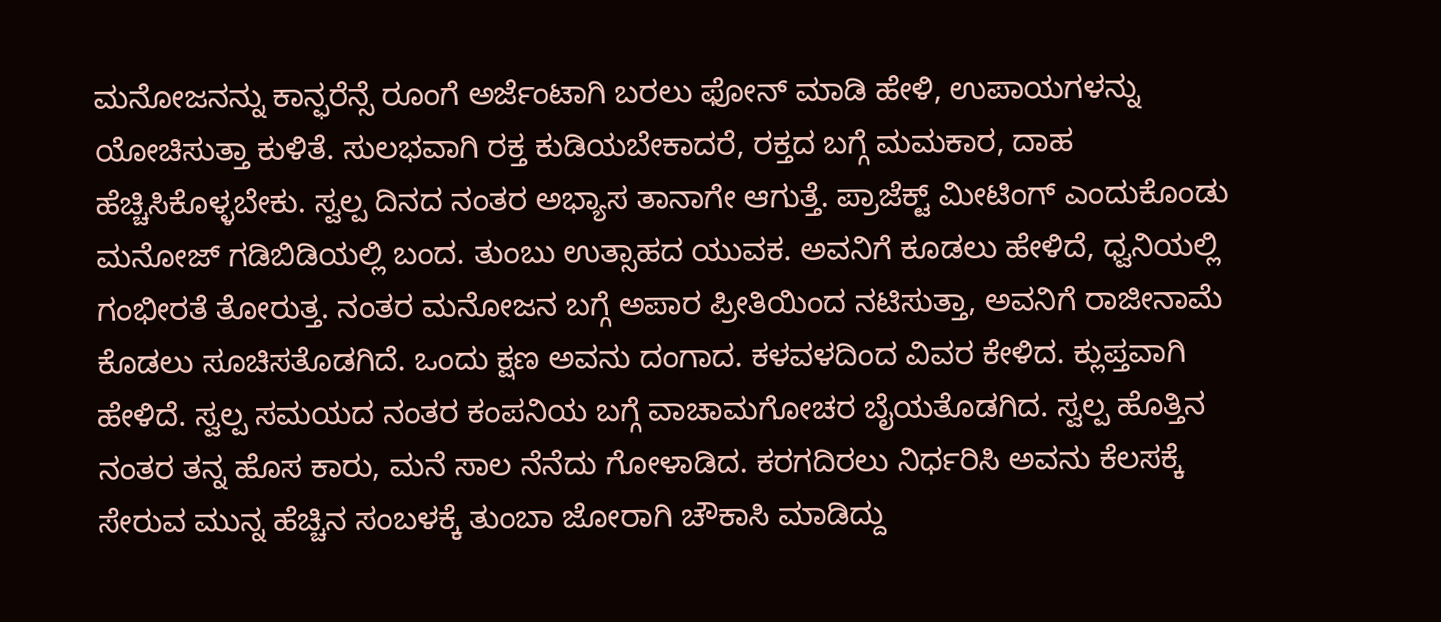ಮನೋಜನನ್ನು ಕಾನ್ಫರೆನ್ಸೆ ರೂಂಗೆ ಅರ್ಜೆಂಟಾಗಿ ಬರಲು ಫೋನ್ ಮಾಡಿ ಹೇಳಿ, ಉಪಾಯಗಳನ್ನು ಯೋಚಿಸುತ್ತಾ ಕುಳಿತೆ. ಸುಲಭವಾಗಿ ರಕ್ತ ಕುಡಿಯಬೇಕಾದರೆ, ರಕ್ತದ ಬಗ್ಗೆ ಮಮಕಾರ, ದಾಹ ಹೆಚ್ಚಿಸಿಕೊಳ್ಳಬೇಕು. ಸ್ವಲ್ಪ ದಿನದ ನಂತರ ಅಭ್ಯಾಸ ತಾನಾಗೇ ಆಗುತ್ತೆ. ಪ್ರಾಜೆಕ್ಟ್ ಮೀಟಿಂಗ್ ಎಂದುಕೊಂಡು ಮನೋಜ್ ಗಡಿಬಿಡಿಯಲ್ಲಿ ಬಂದ. ತುಂಬು ಉತ್ಸಾಹದ ಯುವಕ. ಅವನಿಗೆ ಕೂಡಲು ಹೇಳಿದೆ, ಧ್ವನಿಯಲ್ಲಿ ಗಂಭೀರತೆ ತೋರುತ್ತ. ನಂತರ ಮನೋಜನ ಬಗ್ಗೆ ಅಪಾರ ಪ್ರೀತಿಯಿಂದ ನಟಿಸುತ್ತಾ, ಅವನಿಗೆ ರಾಜೀನಾಮೆ ಕೊಡಲು ಸೂಚಿಸತೊಡಗಿದೆ. ಒಂದು ಕ್ಷಣ ಅವನು ದಂಗಾದ. ಕಳವಳದಿಂದ ವಿವರ ಕೇಳಿದ. ಕ್ಲುಪ್ತವಾಗಿ ಹೇಳಿದೆ. ಸ್ವಲ್ಪ ಸಮಯದ ನಂತರ ಕಂಪನಿಯ ಬಗ್ಗೆ ವಾಚಾಮಗೋಚರ ಬೈಯತೊಡಗಿದ. ಸ್ವಲ್ಪ ಹೊತ್ತಿನ ನಂತರ ತನ್ನ ಹೊಸ ಕಾರು, ಮನೆ ಸಾಲ ನೆನೆದು ಗೋಳಾಡಿದ. ಕರಗದಿರಲು ನಿರ್ಧರಿಸಿ ಅವನು ಕೆಲಸಕ್ಕೆ ಸೇರುವ ಮುನ್ನ ಹೆಚ್ಚಿನ ಸಂಬಳಕ್ಕೆ ತುಂಬಾ ಜೋರಾಗಿ ಚೌಕಾಸಿ ಮಾಡಿದ್ದು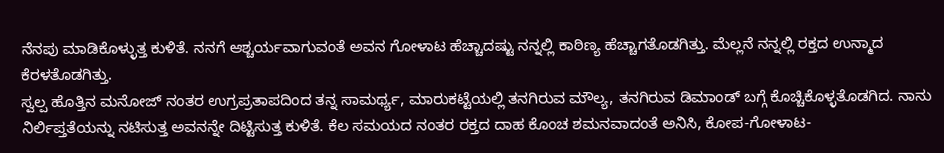ನೆನಪು ಮಾಡಿಕೊಳ್ಳುತ್ತ ಕುಳಿತೆ. ನನಗೆ ಆಶ್ಚರ್ಯವಾಗುವಂತೆ ಅವನ ಗೋಳಾಟ ಹೆಚ್ಚಾದಷ್ಟು ನನ್ನಲ್ಲಿ ಕಾಠಿಣ್ಯ ಹೆಚ್ಚಾಗತೊಡಗಿತ್ತು. ಮೆಲ್ಲನೆ ನನ್ನಲ್ಲಿ ರಕ್ತದ ಉನ್ಮಾದ ಕೆರಳತೊಡಗಿತ್ತು.
ಸ್ವಲ್ಪ ಹೊತ್ತಿನ ಮನೋಜ್ ನಂತರ ಉಗ್ರಪ್ರತಾಪದಿಂದ ತನ್ನ ಸಾಮರ್ಥ್ಯ, ಮಾರುಕಟ್ಟೆಯಲ್ಲಿ ತನಗಿರುವ ಮೌಲ್ಯ, ತನಗಿರುವ ಡಿಮಾಂಡ್ ಬಗ್ಗೆ ಕೊಚ್ಚಿಕೊಳ್ಳತೊಡಗಿದ. ನಾನು ನಿರ್ಲಿಪ್ತತೆಯನ್ನು ನಟಿಸುತ್ತ ಅವನನ್ನೇ ದಿಟ್ಟಿಸುತ್ತ ಕುಳಿತೆ. ಕೆಲ ಸಮಯದ ನಂತರ ರಕ್ತದ ದಾಹ ಕೊಂಚ ಶಮನವಾದಂತೆ ಅನಿಸಿ, ಕೋಪ-ಗೋಳಾಟ-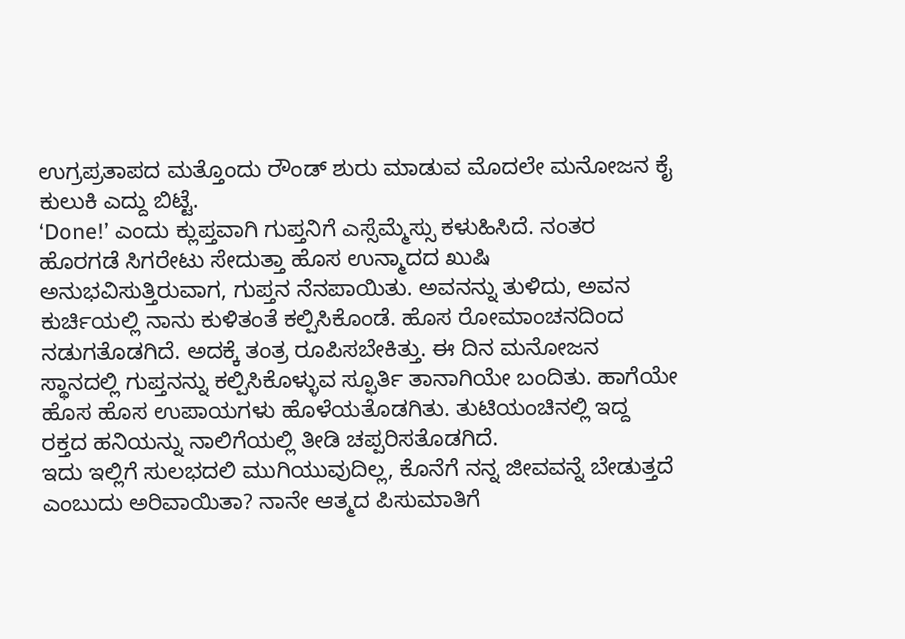ಉಗ್ರಪ್ರತಾಪದ ಮತ್ತೊಂದು ರೌಂಡ್ ಶುರು ಮಾಡುವ ಮೊದಲೇ ಮನೋಜನ ಕೈ ಕುಲುಕಿ ಎದ್ದು ಬಿಟ್ಟೆ.
‘Done!’ ಎಂದು ಕ್ಲುಪ್ತವಾಗಿ ಗುಪ್ತನಿಗೆ ಎಸ್ಸೆಮ್ಮೆಸ್ಸು ಕಳುಹಿಸಿದೆ. ನಂತರ ಹೊರಗಡೆ ಸಿಗರೇಟು ಸೇದುತ್ತಾ ಹೊಸ ಉನ್ಮಾದದ ಖುಷಿ ಅನುಭವಿಸುತ್ತಿರುವಾಗ, ಗುಪ್ತನ ನೆನಪಾಯಿತು. ಅವನನ್ನು ತುಳಿದು, ಅವನ ಕುರ್ಚಿಯಲ್ಲಿ ನಾನು ಕುಳಿತಂತೆ ಕಲ್ಪಿಸಿಕೊಂಡೆ. ಹೊಸ ರೋಮಾಂಚನದಿಂದ ನಡುಗತೊಡಗಿದೆ. ಅದಕ್ಕೆ ತಂತ್ರ ರೂಪಿಸಬೇಕಿತ್ತು. ಈ ದಿನ ಮನೋಜನ ಸ್ಥಾನದಲ್ಲಿ ಗುಪ್ತನನ್ನು ಕಲ್ಪಿಸಿಕೊಳ್ಳುವ ಸ್ಫೂರ್ತಿ ತಾನಾಗಿಯೇ ಬಂದಿತು. ಹಾಗೆಯೇ ಹೊಸ ಹೊಸ ಉಪಾಯಗಳು ಹೊಳೆಯತೊಡಗಿತು. ತುಟಿಯಂಚಿನಲ್ಲಿ ಇದ್ದ ರಕ್ತದ ಹನಿಯನ್ನು ನಾಲಿಗೆಯಲ್ಲಿ ತೀಡಿ ಚಪ್ಪರಿಸತೊಡಗಿದೆ.
ಇದು ಇಲ್ಲಿಗೆ ಸುಲಭದಲಿ ಮುಗಿಯುವುದಿಲ್ಲ, ಕೊನೆಗೆ ನನ್ನ ಜೀವವನ್ನೆ ಬೇಡುತ್ತದೆ ಎಂಬುದು ಅರಿವಾಯಿತಾ? ನಾನೇ ಆತ್ಮದ ಪಿಸುಮಾತಿಗೆ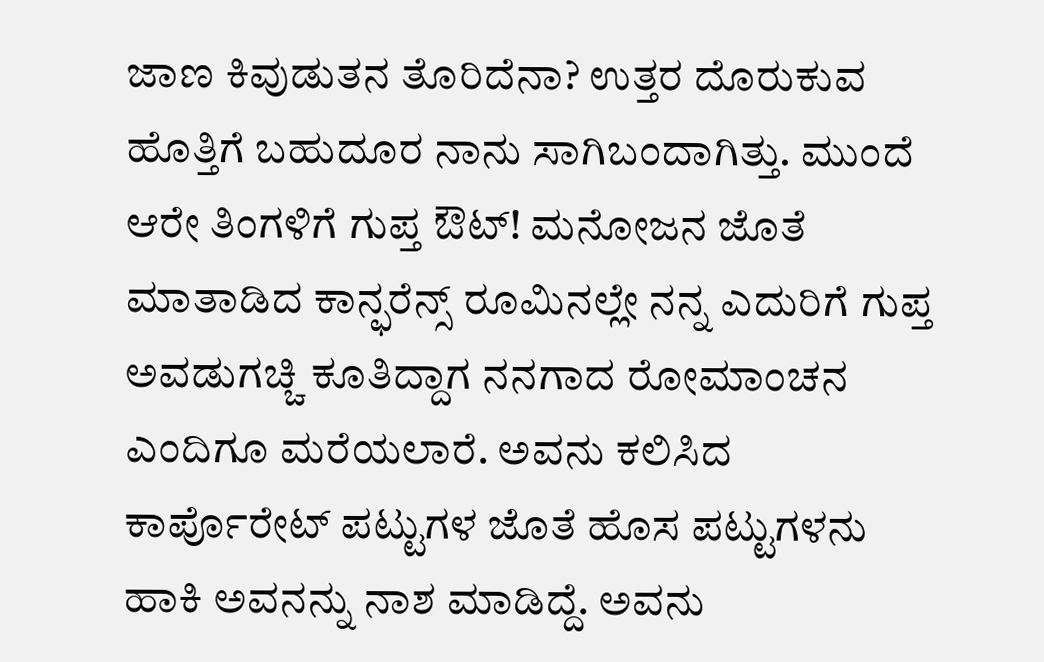ಜಾಣ ಕಿವುಡುತನ ತೊರಿದೆನಾ? ಉತ್ತರ ದೊರುಕುವ ಹೊತ್ತಿಗೆ ಬಹುದೂರ ನಾನು ಸಾಗಿಬಂದಾಗಿತ್ತು. ಮುಂದೆ ಆರೇ ತಿಂಗಳಿಗೆ ಗುಪ್ತ ಔಟ್! ಮನೋಜನ ಜೊತೆ ಮಾತಾಡಿದ ಕಾನ್ಫರೆನ್ಸ್ ರೂಮಿನಲ್ಲೇ ನನ್ನ ಎದುರಿಗೆ ಗುಪ್ತ ಅವಡುಗಚ್ಚಿ ಕೂತಿದ್ದಾಗ ನನಗಾದ ರೋಮಾಂಚನ ಎಂದಿಗೂ ಮರೆಯಲಾರೆ. ಅವನು ಕಲಿಸಿದ ಕಾರ್ಪೊರೇಟ್ ಪಟ್ಟುಗಳ ಜೊತೆ ಹೊಸ ಪಟ್ಟುಗಳನು ಹಾಕಿ ಅವನನ್ನು ನಾಶ ಮಾಡಿದ್ದೆ. ಅವನು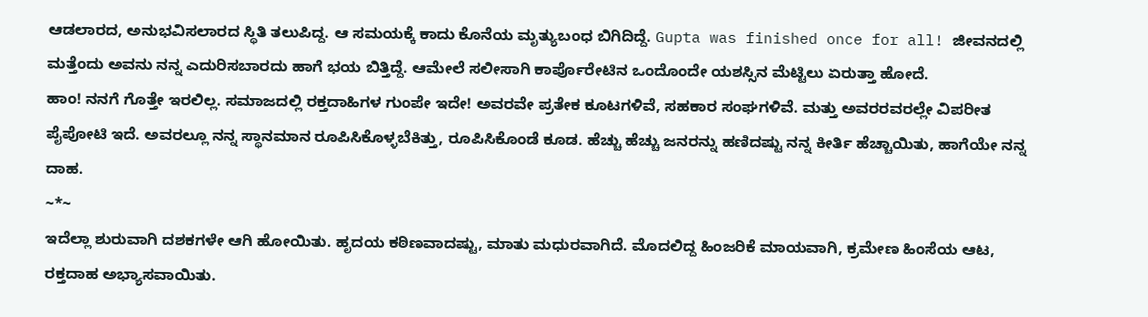ಆಡಲಾರದ, ಅನುಭವಿಸಲಾರದ ಸ್ಥಿತಿ ತಲುಪಿದ್ದ. ಆ ಸಮಯಕ್ಕೆ ಕಾದು ಕೊನೆಯ ಮೃತ್ಯುಬಂಧ ಬಿಗಿದಿದ್ದೆ. Gupta was finished once for all! ಜೀವನದಲ್ಲಿ ಮತ್ತೆಂದು ಅವನು ನನ್ನ ಎದುರಿಸಬಾರದು ಹಾಗೆ ಭಯ ಬಿತ್ತಿದ್ದೆ. ಆಮೇಲೆ ಸಲೀಸಾಗಿ ಕಾರ್ಪೊರೇಟಿನ ಒಂದೊಂದೇ ಯಶಸ್ಸಿನ ಮೆಟ್ಟಿಲು ಏರುತ್ತಾ ಹೋದೆ.
ಹಾಂ! ನನಗೆ ಗೊತ್ತೇ ಇರಲಿಲ್ಲ. ಸಮಾಜದಲ್ಲಿ ರಕ್ತದಾಹಿಗಳ ಗುಂಪೇ ಇದೇ! ಅವರವೇ ಪ್ರತೇಕ ಕೂಟಗಳಿವೆ, ಸಹಕಾರ ಸಂಘಗಳಿವೆ. ಮತ್ತು ಅವರರವರಲ್ಲೇ ವಿಪರೀತ ಪೈಪೋಟಿ ಇದೆ. ಅವರಲ್ಲೂ ನನ್ನ ಸ್ಥಾನಮಾನ ರೂಪಿಸಿಕೊಳ್ಳಬೆಕಿತ್ತು, ರೂಪಿಸಿಕೊಂಡೆ ಕೂಡ. ಹೆಚ್ಚು ಹೆಚ್ಚು ಜನರನ್ನು ಹಣಿದಷ್ಟು ನನ್ನ ಕೀರ್ತಿ ಹೆಚ್ಚಾಯಿತು, ಹಾಗೆಯೇ ನನ್ನ ದಾಹ.
~*~
ಇದೆಲ್ಲಾ ಶುರುವಾಗಿ ದಶಕಗಳೇ ಆಗಿ ಹೋಯಿತು. ಹೃದಯ ಕಠಿಣವಾದಷ್ಟು, ಮಾತು ಮಧುರವಾಗಿದೆ. ಮೊದಲಿದ್ದ ಹಿಂಜರಿಕೆ ಮಾಯವಾಗಿ, ಕ್ರಮೇಣ ಹಿಂಸೆಯ ಆಟ, ರಕ್ತದಾಹ ಅಭ್ಯಾಸವಾಯಿತು.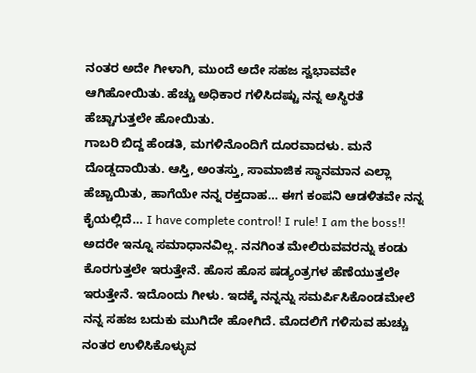ನಂತರ ಅದೇ ಗೀಳಾಗಿ, ಮುಂದೆ ಅದೇ ಸಹಜ ಸ್ವಭಾವವೇ ಆಗಿಹೋಯಿತು. ಹೆಚ್ಚು ಅಧಿಕಾರ ಗಳಿಸಿದಷ್ಟು ನನ್ನ ಅಸ್ಥಿರತೆ ಹೆಚ್ಚಾಗುತ್ತಲೇ ಹೋಯಿತು.
ಗಾಬರಿ ಬಿದ್ದ ಹೆಂಡತಿ, ಮಗಳಿನೊಂದಿಗೆ ದೂರವಾದಳು. ಮನೆ ದೊಡ್ಡದಾಯಿತು. ಆಸ್ತಿ, ಅಂತಸ್ತು, ಸಾಮಾಜಿಕ ಸ್ಥಾನಮಾನ ಎಲ್ಲಾ ಹೆಚ್ಚಾಯಿತು, ಹಾಗೆಯೇ ನನ್ನ ರಕ್ತದಾಹ… ಈಗ ಕಂಪನಿ ಆಡಳಿತವೇ ನನ್ನ ಕೈಯಲ್ಲಿದೆ… I have complete control! I rule! I am the boss!! ಅದರೇ ಇನ್ನೂ ಸಮಾಧಾನವಿಲ್ಲ. ನನಗಿಂತ ಮೇಲಿರುವವರನ್ನು ಕಂಡು ಕೊರಗುತ್ತಲೇ ಇರುತ್ತೇನೆ. ಹೊಸ ಹೊಸ ಷಡ್ಯಂತ್ರಗಳ ಹೆಣೆಯುತ್ತಲೇ ಇರುತ್ತೇನೆ. ಇದೊಂದು ಗೀಳು. ಇದಕ್ಕೆ ನನ್ನನ್ನು ಸಮರ್ಪಿಸಿಕೊಂಡಮೇಲೆ ನನ್ನ ಸಹಜ ಬದುಕು ಮುಗಿದೇ ಹೋಗಿದೆ. ಮೊದಲಿಗೆ ಗಳಿಸುವ ಹುಚ್ಚು ನಂತರ ಉಳಿಸಿಕೊಳ್ಳುವ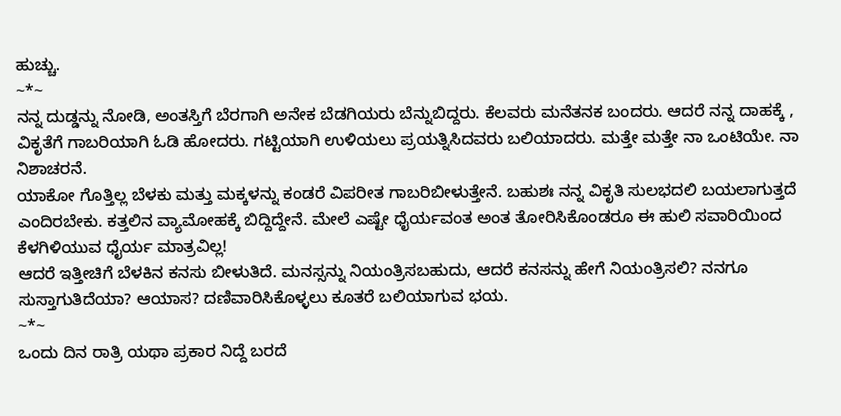ಹುಚ್ಚು.
~*~
ನನ್ನ ದುಡ್ಡನ್ನು ನೋಡಿ, ಅಂತಸ್ತಿಗೆ ಬೆರಗಾಗಿ ಅನೇಕ ಬೆಡಗಿಯರು ಬೆನ್ನುಬಿದ್ದರು. ಕೆಲವರು ಮನೆತನಕ ಬಂದರು. ಆದರೆ ನನ್ನ ದಾಹಕ್ಕೆ , ವಿಕೃತೆಗೆ ಗಾಬರಿಯಾಗಿ ಓಡಿ ಹೋದರು. ಗಟ್ಟಿಯಾಗಿ ಉಳಿಯಲು ಪ್ರಯತ್ನಿಸಿದವರು ಬಲಿಯಾದರು. ಮತ್ತೇ ಮತ್ತೇ ನಾ ಒಂಟಿಯೇ. ನಾ ನಿಶಾಚರನೆ.
ಯಾಕೋ ಗೊತ್ತಿಲ್ಲ ಬೆಳಕು ಮತ್ತು ಮಕ್ಕಳನ್ನು ಕಂಡರೆ ವಿಪರೀತ ಗಾಬರಿಬೀಳುತ್ತೇನೆ. ಬಹುಶಃ ನನ್ನ ವಿಕೃತಿ ಸುಲಭದಲಿ ಬಯಲಾಗುತ್ತದೆ ಎಂದಿರಬೇಕು. ಕತ್ತಲಿನ ವ್ಯಾಮೋಹಕ್ಕೆ ಬಿದ್ದಿದ್ದೇನೆ. ಮೇಲೆ ಎಷ್ಟೇ ಧೈರ್ಯವಂತ ಅಂತ ತೋರಿಸಿಕೊಂಡರೂ ಈ ಹುಲಿ ಸವಾರಿಯಿಂದ ಕೆಳಗಿಳಿಯುವ ಧೈರ್ಯ ಮಾತ್ರವಿಲ್ಲ!
ಆದರೆ ಇತ್ತೀಚಿಗೆ ಬೆಳಕಿನ ಕನಸು ಬೀಳುತಿದೆ. ಮನಸ್ಸನ್ನು ನಿಯಂತ್ರಿಸಬಹುದು, ಆದರೆ ಕನಸನ್ನು ಹೇಗೆ ನಿಯಂತ್ರಿಸಲಿ? ನನಗೂ ಸುಸ್ತಾಗುತಿದೆಯಾ? ಆಯಾಸ? ದಣಿವಾರಿಸಿಕೊಳ್ಳಲು ಕೂತರೆ ಬಲಿಯಾಗುವ ಭಯ.
~*~
ಒಂದು ದಿನ ರಾತ್ರಿ ಯಥಾ ಪ್ರಕಾರ ನಿದ್ದೆ ಬರದೆ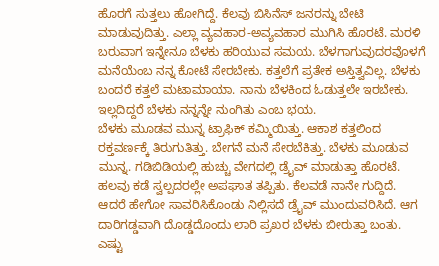ಹೊರಗೆ ಸುತ್ತಲು ಹೋಗಿದ್ದೆ. ಕೆಲವು ಬಿಸಿನೆಸ್ ಜನರನ್ನು ಬೇಟಿ ಮಾಡುವುದಿತ್ತು. ಎಲ್ಲಾ ವ್ಯವಹಾರ-ಅವ್ಯವಹಾರ ಮುಗಿಸಿ ಹೊರಟೆ. ಮರಳಿ ಬರುವಾಗ ಇನ್ನೇನೂ ಬೆಳಕು ಹರಿಯುವ ಸಮಯ. ಬೆಳಗಾಗುವುದರವೊಳಗೆ ಮನೆಯೆಂಬ ನನ್ನ ಕೋಟೆ ಸೇರಬೇಕು. ಕತ್ತಲೆಗೆ ಪ್ರತೇಕ ಅಸ್ತಿತ್ವವಿಲ್ಲ. ಬೆಳಕು ಬಂದರೆ ಕತ್ತಲೆ ಮಟಾಮಾಯಾ. ನಾನು ಬೆಳಕಿಂದ ಓಡುತ್ತಲೇ ಇರಬೇಕು. ಇಲ್ಲದಿದ್ದರೆ ಬೆಳಕು ನನ್ನನ್ನೇ ನುಂಗಿತು ಎಂಬ ಭಯ.
ಬೆಳಕು ಮೂಡವ ಮುನ್ನ ಟ್ರಾಫಿಕ್ ಕಮ್ಮಿಯಿತ್ತು. ಆಕಾಶ ಕತ್ತಲಿಂದ ರಕ್ತವರ್ಣಕ್ಕೆ ತಿರುಗುತಿತ್ತು. ಬೇಗನೆ ಮನೆ ಸೇರಬೆಕಿತ್ತು. ಬೆಳಕು ಮೂಡುವ ಮುನ್ನ. ಗಡಿಬಿಡಿಯಲ್ಲಿ ಹುಚ್ಚು ವೇಗದಲ್ಲಿ ಡ್ರೈವ್ ಮಾಡುತ್ತಾ ಹೊರಟೆ. ಹಲವು ಕಡೆ ಸ್ವಲ್ಪದರಲ್ಲೇ ಅಪಘಾತ ತಪ್ಪಿತು. ಕೆಲವಡೆ ನಾನೇ ಗುದ್ದಿದೆ. ಆದರೆ ಹೇಗೋ ಸಾವರಿಸಿಕೊಂಡು ನಿಲ್ಲಿಸದೆ ಡ್ರೈವ್ ಮುಂದುವರಿಸಿದೆ. ಆಗ ದಾರಿಗಡ್ಡವಾಗಿ ದೊಡ್ಡದೊಂದು ಲಾರಿ ಪ್ರಖರ ಬೆಳಕು ಬೀರುತ್ತಾ ಬಂತು. ಎಷ್ಟು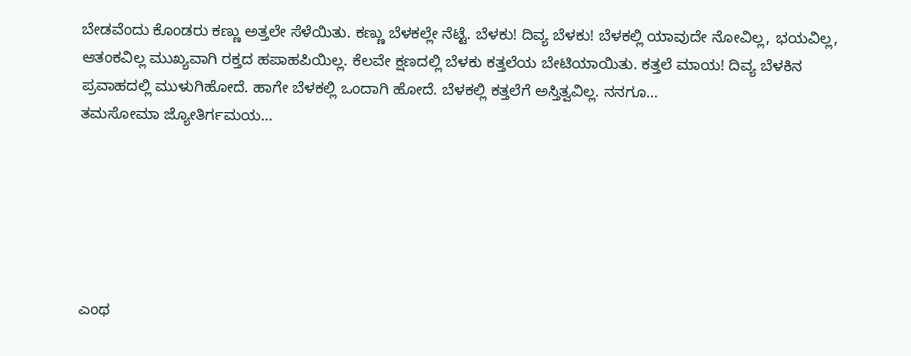ಬೇಡವೆಂದು ಕೊಂಡರು ಕಣ್ಣು ಅತ್ತಲೇ ಸೆಳೆಯಿತು. ಕಣ್ಣು ಬೆಳಕಲ್ಲೇ ನೆಟ್ಟೆ. ಬೆಳಕು! ದಿವ್ಯ ಬೆಳಕು! ಬೆಳಕಲ್ಲಿ ಯಾವುದೇ ನೋವಿಲ್ಲ, ಭಯವಿಲ್ಲ, ಆತಂಕವಿಲ್ಲ ಮುಖ್ಯವಾಗಿ ರಕ್ತದ ಹಪಾಹಪಿಯಿಲ್ಲ. ಕೆಲವೇ ಕ್ಷಣದಲ್ಲಿ ಬೆಳಕು ಕತ್ತಲೆಯ ಬೇಟಿಯಾಯಿತು. ಕತ್ತಲೆ ಮಾಯ! ದಿವ್ಯ ಬೆಳಕಿನ ಪ್ರವಾಹದಲ್ಲಿ ಮುಳುಗಿಹೋದೆ. ಹಾಗೇ ಬೆಳಕಲ್ಲಿ ಒಂದಾಗಿ ಹೋದೆ. ಬೆಳಕಲ್ಲಿ ಕತ್ತಲೆಗೆ ಅಸ್ತಿತ್ವವಿಲ್ಲ. ನನಗೂ…
ತಮಸೋಮಾ ಜ್ಯೋತಿರ್ಗಮಯ…






ಎಂಥ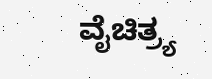ವೈಚಿತ್ರ್ಯ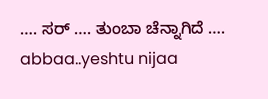…. ಸರ್ …. ತುಂಬಾ ಚೆನ್ನಾಗಿದೆ ….
abbaa..yeshtu nijaa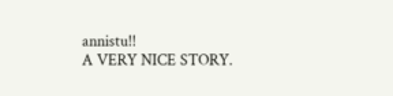annistu!!
A VERY NICE STORY.